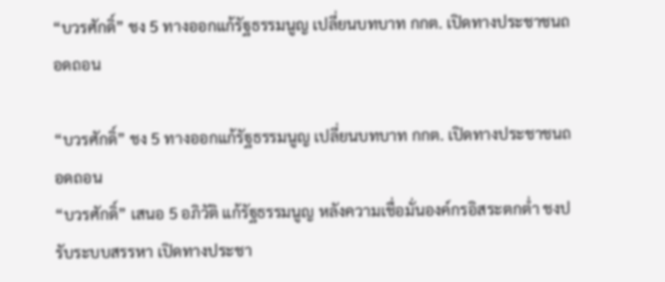“บวรศักดิ์” ชง 5 ทางออกแก้รัฐธรรมนูญ เปลี่ยนบทบาท กกต. เปิดทางประชาชนถอดถอน

“บวรศักดิ์” ชง 5 ทางออกแก้รัฐธรรมนูญ เปลี่ยนบทบาท กกต. เปิดทางประชาชนถอดถอน
“บวรศักดิ์” เสนอ 5 อภิวัติ แก้รัฐธรรมนูญ หลังความเชื่อมั่นองค์กรอิสระตกต่ำ ชงปรับระบบสรรหา เปิดทางประชา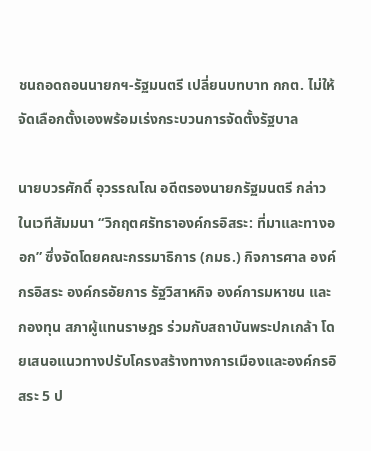ชนถอดถอนนายกฯ-รัฐมนตรี เปลี่ยนบทบาท กกต. ไม่ให้จัดเลือกตั้งเองพร้อมเร่งกระบวนการจัดตั้งรัฐบาล

นายบวรศักดิ์ อุวรรณโณ อดีตรองนายกรัฐมนตรี กล่าวในเวทีสัมมนา “วิกฤตศรัทธาองค์กรอิสระ: ที่มาและทางออก” ซึ่งจัดโดยคณะกรรมาธิการ (กมธ.) กิจการศาล องค์กรอิสระ องค์กรอัยการ รัฐวิสาหกิจ องค์การมหาชน และกองทุน สภาผู้แทนราษฎร ร่วมกับสถาบันพระปกเกล้า โดยเสนอแนวทางปรับโครงสร้างทางการเมืองและองค์กรอิสระ 5 ป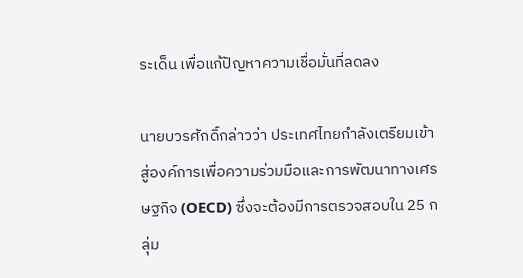ระเด็น เพื่อแก้ปัญหาความเชื่อมั่นที่ลดลง

นายบวรศักดิ์กล่าวว่า ประเทศไทยกำลังเตรียมเข้าสู่องค์การเพื่อความร่วมมือและการพัฒนาทางเศรษฐกิจ (OECD) ซึ่งจะต้องมีการตรวจสอบใน 25 กลุ่ม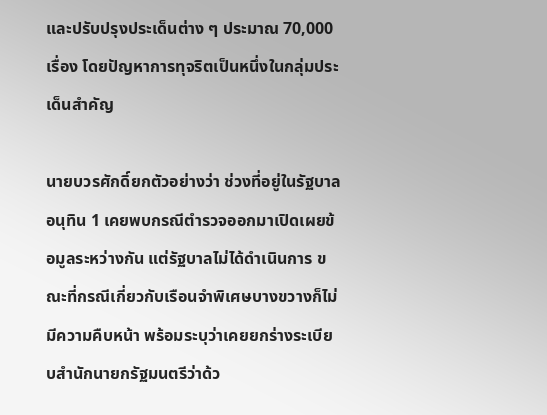และปรับปรุงประเด็นต่าง ๆ ประมาณ 70,000 เรื่อง โดยปัญหาการทุจริตเป็นหนึ่งในกลุ่มประเด็นสำคัญ

นายบวรศักดิ์ยกตัวอย่างว่า ช่วงที่อยู่ในรัฐบาลอนุทิน 1 เคยพบกรณีตำรวจออกมาเปิดเผยข้อมูลระหว่างกัน แต่รัฐบาลไม่ได้ดำเนินการ ขณะที่กรณีเกี่ยวกับเรือนจำพิเศษบางขวางก็ไม่มีความคืบหน้า พร้อมระบุว่าเคยยกร่างระเบียบสำนักนายกรัฐมนตรีว่าด้ว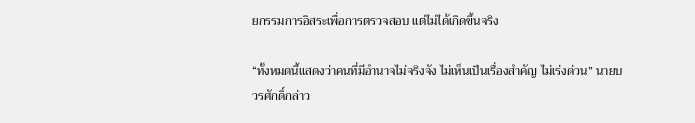ยกรรมการอิสระเพื่อการตรวจสอบ แต่ไม่ได้เกิดขึ้นจริง

“ทั้งหมดนี้แสดงว่าคนที่มีอำนาจไม่จริงจัง ไม่เห็นเป็นเรื่องสำคัญ ไม่เร่งด่วน” นายบวรศักดิ์กล่าว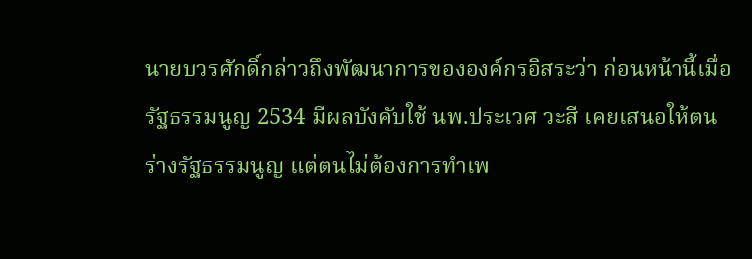นายบวรศักดิ์กล่าวถึงพัฒนาการขององค์กรอิสระว่า ก่อนหน้านี้เมื่อรัฐธรรมนูญ 2534 มีผลบังคับใช้ นพ.ประเวศ วะสี เคยเสนอให้ตนร่างรัฐธรรมนูญ แต่ตนไม่ต้องการทำเพ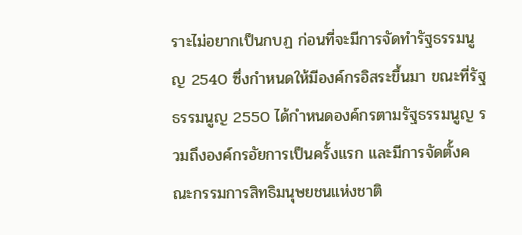ราะไม่อยากเป็นกบฏ ก่อนที่จะมีการจัดทำรัฐธรรมนูญ 2540 ซึ่งกำหนดให้มีองค์กรอิสระขึ้นมา ขณะที่รัฐธรรมนูญ 2550 ได้กำหนดองค์กรตามรัฐธรรมนูญ รวมถึงองค์กรอัยการเป็นครั้งแรก และมีการจัดตั้งคณะกรรมการสิทธิมนุษยชนแห่งชาติ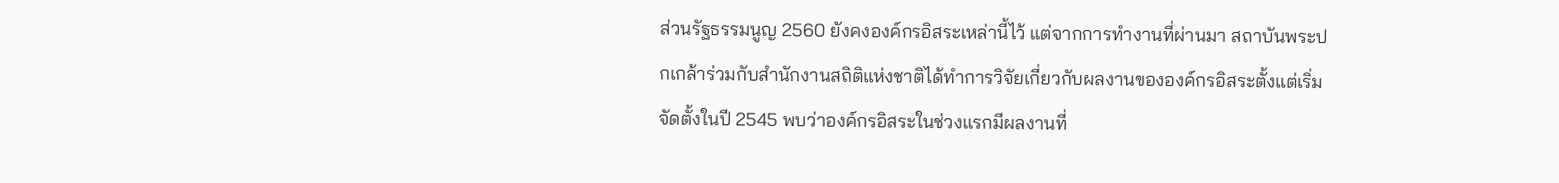ส่วนรัฐธรรมนูญ 2560 ยังคงองค์กรอิสระเหล่านี้ไว้ แต่จากการทำงานที่ผ่านมา สถาบันพระปกเกล้าร่วมกับสำนักงานสถิติแห่งชาติได้ทำการวิจัยเกี่ยวกับผลงานขององค์กรอิสระตั้งแต่เริ่มจัดตั้งในปี 2545 พบว่าองค์กรอิสระในช่วงแรกมีผลงานที่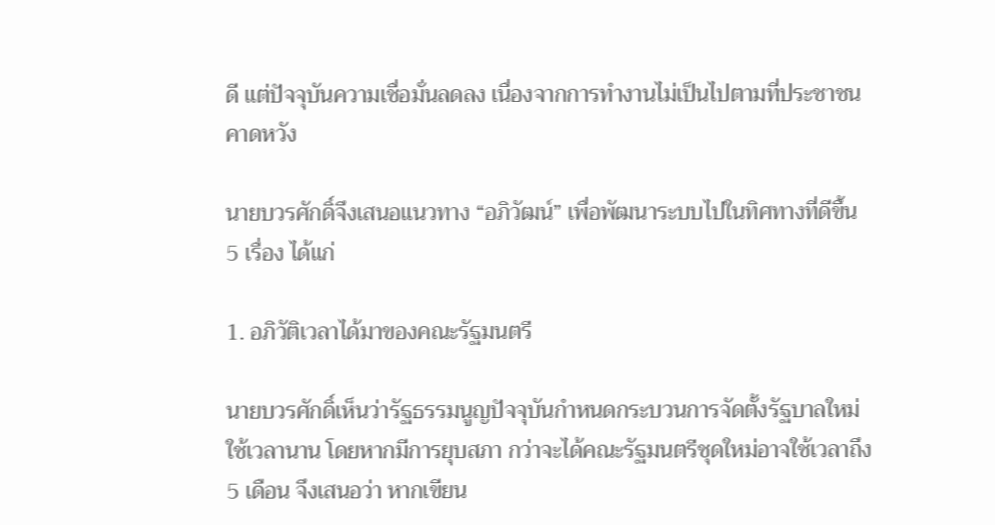ดี แต่ปัจจุบันความเชื่อมั่นลดลง เนื่องจากการทำงานไม่เป็นไปตามที่ประชาชนคาดหวัง

นายบวรศักดิ์จึงเสนอแนวทาง “อภิวัฒน์” เพื่อพัฒนาระบบไปในทิศทางที่ดีขึ้น 5 เรื่อง ได้แก่

1. อภิวัติเวลาได้มาของคณะรัฐมนตรี

นายบวรศักดิ์เห็นว่ารัฐธรรมนูญปัจจุบันกำหนดกระบวนการจัดตั้งรัฐบาลใหม่ใช้เวลานาน โดยหากมีการยุบสภา กว่าจะได้คณะรัฐมนตรีชุดใหม่อาจใช้เวลาถึง 5 เดือน จึงเสนอว่า หากเขียน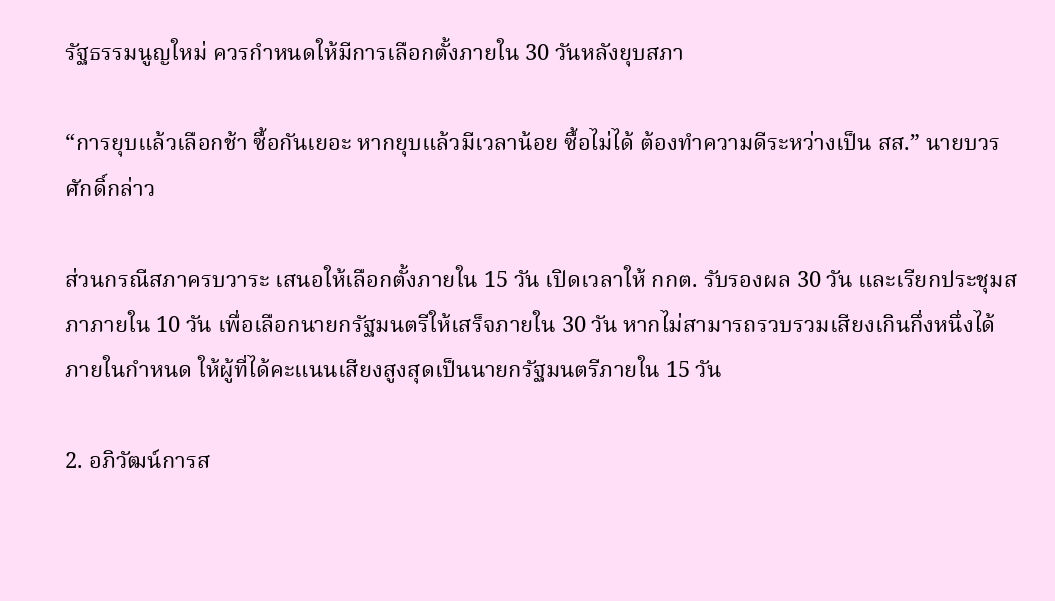รัฐธรรมนูญใหม่ ควรกำหนดให้มีการเลือกตั้งภายใน 30 วันหลังยุบสภา

“การยุบแล้วเลือกช้า ซื้อกันเยอะ หากยุบแล้วมีเวลาน้อย ซื้อไม่ได้ ต้องทำความดีระหว่างเป็น สส.” นายบวรศักดิ์กล่าว

ส่วนกรณีสภาครบวาระ เสนอให้เลือกตั้งภายใน 15 วัน เปิดเวลาให้ กกต. รับรองผล 30 วัน และเรียกประชุมสภาภายใน 10 วัน เพื่อเลือกนายกรัฐมนตรีให้เสร็จภายใน 30 วัน หากไม่สามารถรวบรวมเสียงเกินกึ่งหนึ่งได้ภายในกำหนด ให้ผู้ที่ได้คะแนนเสียงสูงสุดเป็นนายกรัฐมนตรีภายใน 15 วัน

2. อภิวัฒน์การส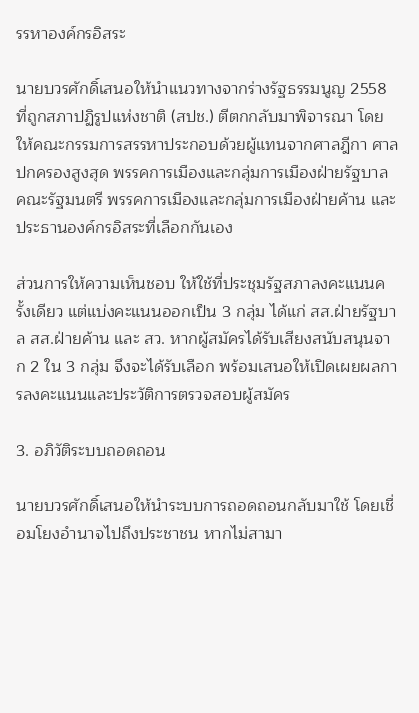รรหาองค์กรอิสระ

นายบวรศักดิ์เสนอให้นำแนวทางจากร่างรัฐธรรมนูญ 2558 ที่ถูกสภาปฏิรูปแห่งชาติ (สปช.) ตีตกกลับมาพิจารณา โดยให้คณะกรรมการสรรหาประกอบด้วยผู้แทนจากศาลฎีกา ศาลปกครองสูงสุด พรรคการเมืองและกลุ่มการเมืองฝ่ายรัฐบาล คณะรัฐมนตรี พรรคการเมืองและกลุ่มการเมืองฝ่ายค้าน และประธานองค์กรอิสระที่เลือกกันเอง

ส่วนการให้ความเห็นชอบ ให้ใช้ที่ประชุมรัฐสภาลงคะแนนครั้งเดียว แต่แบ่งคะแนนออกเป็น 3 กลุ่ม ได้แก่ สส.ฝ่ายรัฐบาล สส.ฝ่ายค้าน และ สว. หากผู้สมัครได้รับเสียงสนับสนุนจาก 2 ใน 3 กลุ่ม จึงจะได้รับเลือก พร้อมเสนอให้เปิดเผยผลการลงคะแนนและประวัติการตรวจสอบผู้สมัคร

3. อภิวัติระบบถอดถอน

นายบวรศักดิ์เสนอให้นำระบบการถอดถอนกลับมาใช้ โดยเชื่อมโยงอำนาจไปถึงประชาชน หากไม่สามา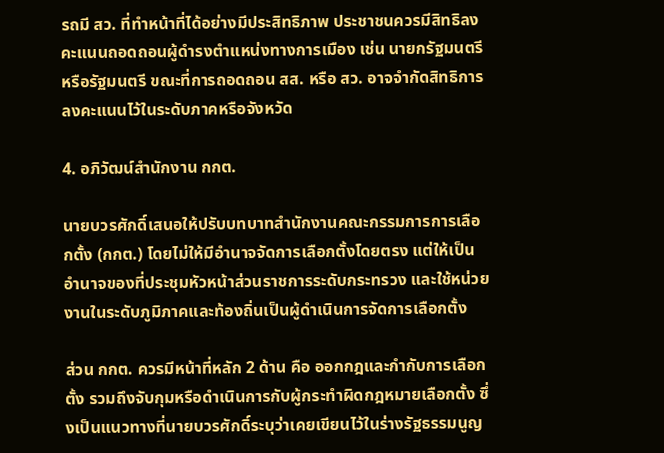รถมี สว. ที่ทำหน้าที่ได้อย่างมีประสิทธิภาพ ประชาชนควรมีสิทธิลงคะแนนถอดถอนผู้ดำรงตำแหน่งทางการเมือง เช่น นายกรัฐมนตรีหรือรัฐมนตรี ขณะที่การถอดถอน สส. หรือ สว. อาจจำกัดสิทธิการลงคะแนนไว้ในระดับภาคหรือจังหวัด

4. อภิวัฒน์สำนักงาน กกต.

นายบวรศักดิ์เสนอให้ปรับบทบาทสำนักงานคณะกรรมการการเลือกตั้ง (กกต.) โดยไม่ให้มีอำนาจจัดการเลือกตั้งโดยตรง แต่ให้เป็นอำนาจของที่ประชุมหัวหน้าส่วนราชการระดับกระทรวง และใช้หน่วยงานในระดับภูมิภาคและท้องถิ่นเป็นผู้ดำเนินการจัดการเลือกตั้ง

ส่วน กกต. ควรมีหน้าที่หลัก 2 ด้าน คือ ออกกฎและกำกับการเลือกตั้ง รวมถึงจับกุมหรือดำเนินการกับผู้กระทำผิดกฎหมายเลือกตั้ง ซึ่งเป็นแนวทางที่นายบวรศักดิ์ระบุว่าเคยเขียนไว้ในร่างรัฐธรรมนูญ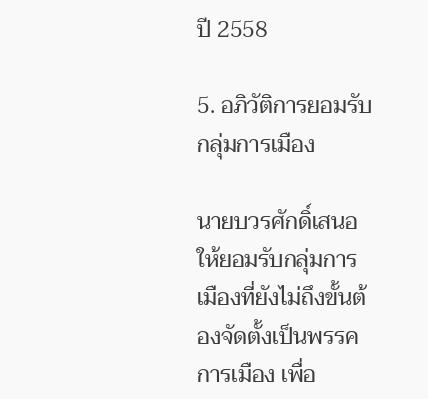ปี 2558

5. อภิวัติการยอมรับกลุ่มการเมือง

นายบวรศักดิ์เสนอให้ยอมรับกลุ่มการเมืองที่ยังไม่ถึงขั้นต้องจัดตั้งเป็นพรรคการเมือง เพื่อ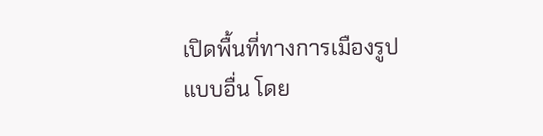เปิดพื้นที่ทางการเมืองรูปแบบอื่น โดย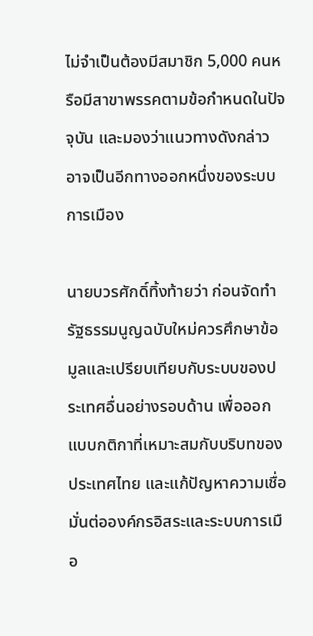ไม่จำเป็นต้องมีสมาชิก 5,000 คนหรือมีสาขาพรรคตามข้อกำหนดในปัจจุบัน และมองว่าแนวทางดังกล่าวอาจเป็นอีกทางออกหนึ่งของระบบการเมือง

นายบวรศักดิ์ทิ้งท้ายว่า ก่อนจัดทำรัฐธรรมนูญฉบับใหม่ควรศึกษาข้อมูลและเปรียบเทียบกับระบบของประเทศอื่นอย่างรอบด้าน เพื่อออกแบบกติกาที่เหมาะสมกับบริบทของประเทศไทย และแก้ปัญหาความเชื่อมั่นต่อองค์กรอิสระและระบบการเมือ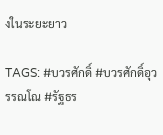งในระยะยาว

TAGS: #บวรศักดิ์ #บวรศักดิ์อุวรรณโณ #รัฐธร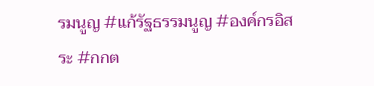รมนูญ #แก้รัฐธรรมนูญ #องค์กรอิสระ #กกต